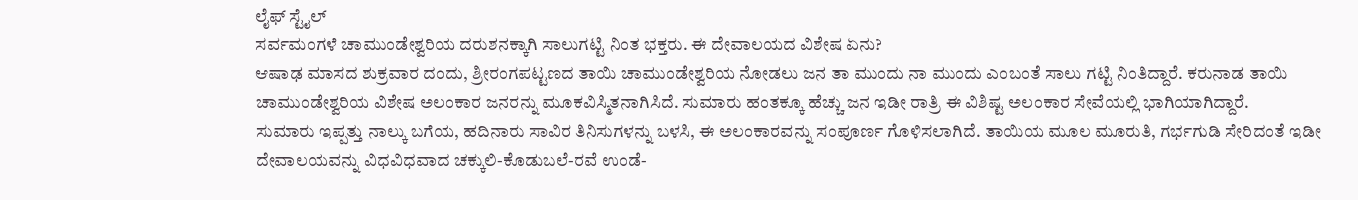ಲೈಫ್ ಸ್ಟೈಲ್
ಸರ್ವಮಂಗಳೆ ಚಾಮುಂಡೇಶ್ವರಿಯ ದರುಶನಕ್ಕಾಗಿ ಸಾಲುಗಟ್ಟಿ ನಿಂತ ಭಕ್ತರು. ಈ ದೇವಾಲಯದ ವಿಶೇಷ ಏನು?
ಆಷಾಢ ಮಾಸದ ಶುಕ್ರವಾರ ದಂದು, ಶ್ರೀರಂಗಪಟ್ಟಣದ ತಾಯಿ ಚಾಮುಂಡೇಶ್ವರಿಯ ನೋಡಲು ಜನ ತಾ ಮುಂದು ನಾ ಮುಂದು ಎಂಬಂತೆ ಸಾಲು ಗಟ್ಟಿ ನಿಂತಿದ್ದಾರೆ. ಕರುನಾಡ ತಾಯಿ ಚಾಮುಂಡೇಶ್ವರಿಯ ವಿಶೇಷ ಅಲಂಕಾರ ಜನರನ್ನು ಮೂಕವಿಸ್ಮಿತನಾಗಿಸಿದೆ. ಸುಮಾರು ಹಂತಕ್ಕೂ ಹೆಚ್ಚು ಜನ ಇಡೀ ರಾತ್ರಿ ಈ ವಿಶಿಷ್ಟ ಅಲಂಕಾರ ಸೇವೆಯಲ್ಲಿ ಭಾಗಿಯಾಗಿದ್ದಾರೆ.
ಸುಮಾರು ಇಪ್ಪತ್ತು ನಾಲ್ಕು ಬಗೆಯ, ಹದಿನಾರು ಸಾವಿರ ತಿನಿಸುಗಳನ್ನು ಬಳಸಿ, ಈ ಅಲಂಕಾರವನ್ನು ಸಂಪೂರ್ಣ ಗೊಳಿಸಲಾಗಿದೆ. ತಾಯಿಯ ಮೂಲ ಮೂರುತಿ, ಗರ್ಭಗುಡಿ ಸೇರಿದಂತೆ ಇಡೀ ದೇವಾಲಯವನ್ನು ವಿಧವಿಧವಾದ ಚಕ್ಕುಲಿ-ಕೊಡುಬಲೆ-ರವೆ ಉಂಡೆ-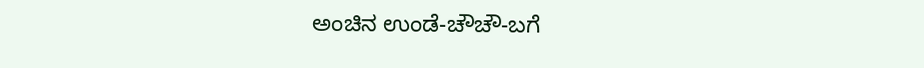ಅಂಚಿನ ಉಂಡೆ-ಚೌಚೌ-ಬಗೆ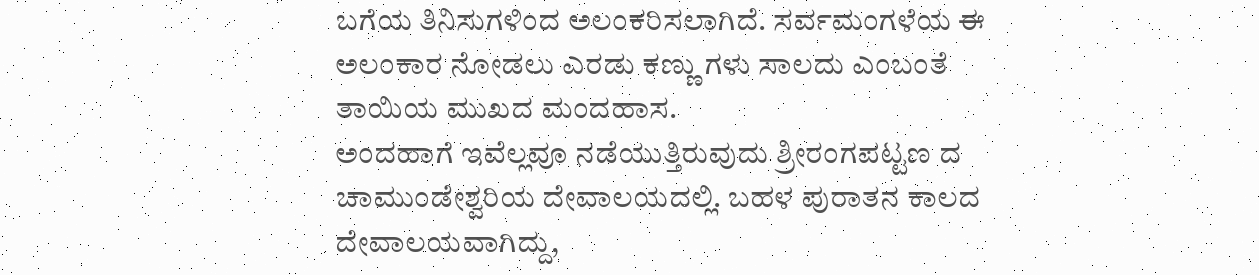ಬಗೆಯ ತಿನಿಸುಗಳಿಂದ ಅಲಂಕರಿಸಲಾಗಿದೆ. ಸರ್ವಮಂಗಳೆಯ ಈ ಅಲಂಕಾರ ನೋಡಲು ಎರಡು ಕಣ್ಣು ಗಳು ಸಾಲದು ಎಂಬಂತೆ ತಾಯಿಯ ಮುಖದ ಮಂದಹಾಸ.
ಅಂದಹಾಗೆ ಇವೆಲ್ಲವೂ ನಡೆಯುತ್ತಿರುವುದು ಶ್ರೀರಂಗಪಟ್ಟಣ ದ ಚಾಮುಂಡೇಶ್ವರಿಯ ದೇವಾಲಯದಲ್ಲಿ. ಬಹಳ ಪುರಾತನ ಕಾಲದ ದೇವಾಲಯವಾಗಿದ್ದು,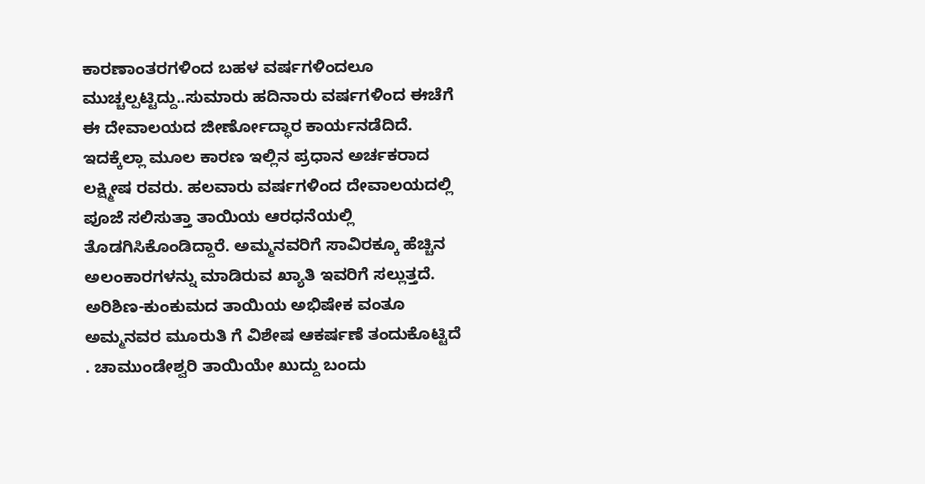ಕಾರಣಾಂತರಗಳಿಂದ ಬಹಳ ವರ್ಷಗಳಿಂದಲೂ ಮುಚ್ಚಲ್ಪಟ್ಟಿದ್ದು..ಸುಮಾರು ಹದಿನಾರು ವರ್ಷಗಳಿಂದ ಈಚೆಗೆ ಈ ದೇವಾಲಯದ ಜೀರ್ಣೋದ್ಧಾರ ಕಾರ್ಯನಡೆದಿದೆ. ಇದಕ್ಕೆಲ್ಲಾ ಮೂಲ ಕಾರಣ ಇಲ್ಲಿನ ಪ್ರಧಾನ ಅರ್ಚಕರಾದ ಲಕ್ಷ್ಮೀಷ ರವರು. ಹಲವಾರು ವರ್ಷಗಳಿಂದ ದೇವಾಲಯದಲ್ಲಿ ಪೂಜೆ ಸಲಿಸುತ್ತಾ ತಾಯಿಯ ಆರಧನೆಯಲ್ಲಿ ತೊಡಗಿಸಿಕೊಂಡಿದ್ದಾರೆ. ಅಮ್ಮನವರಿಗೆ ಸಾವಿರಕ್ಕೂ ಹೆಚ್ಚಿನ ಅಲಂಕಾರಗಳನ್ನು ಮಾಡಿರುವ ಖ್ಯಾತಿ ಇವರಿಗೆ ಸಲ್ಲುತ್ತದೆ. ಅರಿಶಿಣ-ಕುಂಕುಮದ ತಾಯಿಯ ಅಭಿಷೇಕ ವಂತೂ ಅಮ್ಮನವರ ಮೂರುತಿ ಗೆ ವಿಶೇಷ ಆಕರ್ಷಣೆ ತಂದುಕೊಟ್ಟಿದೆ . ಚಾಮುಂಡೇಶ್ವರಿ ತಾಯಿಯೇ ಖುದ್ದು ಬಂದು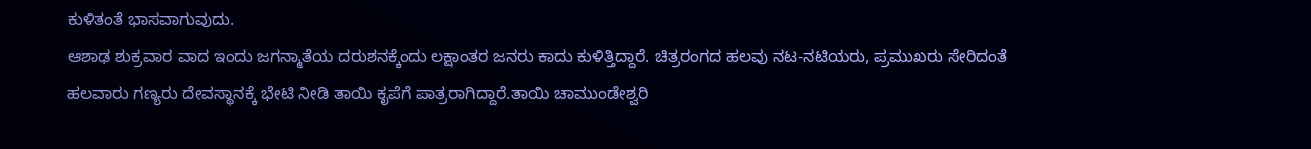ಕುಳಿತಂತೆ ಭಾಸವಾಗುವುದು.
ಆಶಾಢ ಶುಕ್ರವಾರ ವಾದ ಇಂದು ಜಗನ್ಮಾತೆಯ ದರುಶನಕ್ಕೆಂದು ಲಕ್ಷಾಂತರ ಜನರು ಕಾದು ಕುಳಿತ್ತಿದ್ದಾರೆ. ಚಿತ್ರರಂಗದ ಹಲವು ನಟ-ನಟಿಯರು, ಪ್ರಮುಖರು ಸೇರಿದಂತೆ ಹಲವಾರು ಗಣ್ಯರು ದೇವಸ್ಥಾನಕ್ಕೆ ಭೇಟಿ ನೀಡಿ ತಾಯಿ ಕೃಪೆಗೆ ಪಾತ್ರರಾಗಿದ್ದಾರೆ.ತಾಯಿ ಚಾಮುಂಡೇಶ್ವರಿ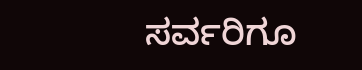ಸರ್ವರಿಗೂ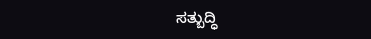ಸತ್ಬುದ್ಧಿ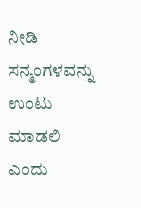ನೀಡಿ ಸನ್ಮಂಗಳವನ್ನು ಉಂಟು ಮಾಡಲಿ ಎಂದು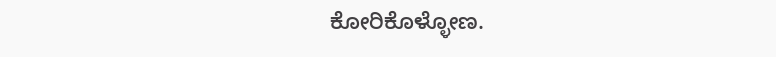ಕೋರಿಕೊಳ್ಳೋಣ.